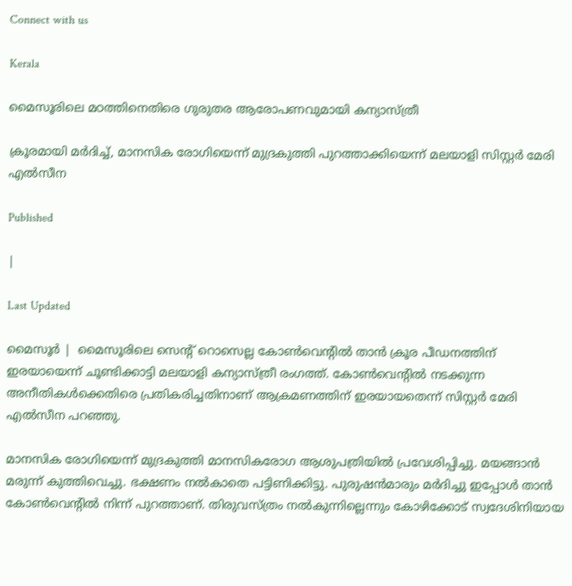Connect with us

Kerala

മൈസൂരിലെ മഠത്തിനെതിരെ ഗുരുതര ആരോപണവുമായി കന്യാസ്ത്രീ

ക്രൂരമായി മര്‍ദിച്ച്, മാനസിക രോഗിയെന്ന് മുദ്രകുത്തി പുറത്താക്കിയെന്ന് മലയാളി സിസ്റ്റര്‍ മേരി എല്‍സീന

Published

|

Last Updated

മൈസൂര്‍ |  മൈസൂരിലെ സെന്റ് റൊസെല്ല കോണ്‍വെന്റില്‍ താന്‍ ക്രൂര പീഡനത്തിന് ഇരയായെന്ന് ചൂണ്ടിക്കാട്ടി മലയാളി കന്യാസ്ത്രീ രംഗത്ത്. കോണ്‍വെന്റില്‍ നടക്കുന്ന അനീതികള്‍ക്കെതിരെ പ്രതികരിച്ചതിനാണ് ആക്രമണത്തിന് ഇരയായതെന്ന് സിസ്റ്റര്‍ മേരി എല്‍സീന പറഞ്ഞു.

മാനസിക രോഗിയെന്ന് മുദ്രകുത്തി മാനസികരോഗ ആശുപത്രിയില്‍ പ്രവേശിപ്പിച്ചു. മയങ്ങാന്‍ മരുന്ന് കുത്തിവെച്ചു. ഭക്ഷണം നല്‍കാതെ പട്ടിണിക്കിട്ടു. പുരുഷന്‍മാരും മര്‍ദിച്ചു ഇപ്പോള്‍ താന്‍ കോണ്‍വെന്റില്‍ നിന്ന് പുറത്താണ്. തിരുവസ്ത്രം നല്‍കുന്നില്ലെന്നും കോഴിക്കോട് സ്വദേശിനിയായ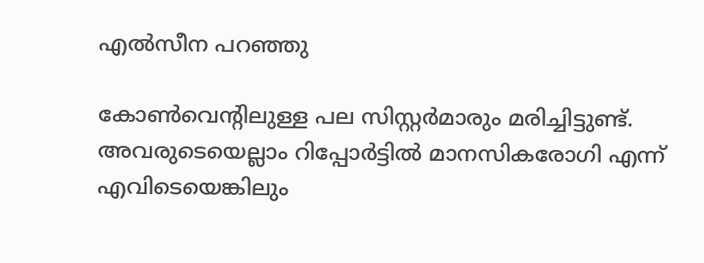എല്‍സീന പറഞ്ഞു

കോണ്‍വെന്റിലുള്ള പല സിസ്റ്റര്‍മാരും മരിച്ചിട്ടുണ്ട്. അവരുടെയെല്ലാം റിപ്പോര്‍ട്ടില്‍ മാനസികരോഗി എന്ന് എവിടെയെങ്കിലും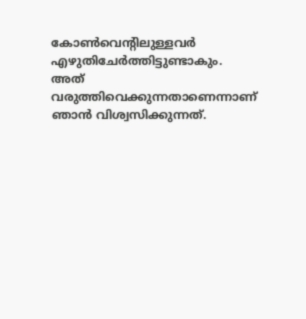കോണ്‍വെന്റിലുള്ളവര്‍ എഴുതിചേര്‍ത്തിട്ടുണ്ടാകും. അത് വരുത്തിവെക്കുന്നതാണെന്നാണ് ഞാന്‍ വിശ്വസിക്കുന്നത്.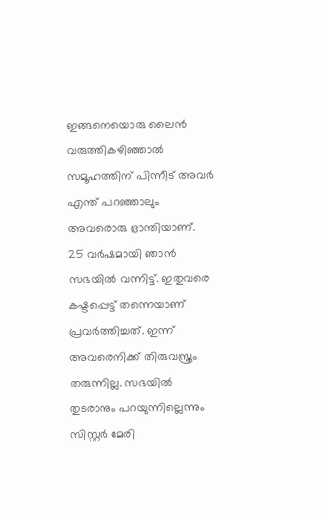ഇങ്ങനെയൊരു ലൈന്‍ വരുത്തികഴിഞ്ഞാല്‍ സമൂഹത്തിന് പിന്നീട് അവര്‍ എന്ത് പറഞ്ഞാലും അവരൊരു ഭ്രാന്തിയാണ്.
25 വര്‍ഷമായി ഞാന്‍ സഭയില്‍ വന്നിട്ട്. ഇതുവരെ കഷ്ടപ്പെട്ട് തന്നെയാണ് പ്രവര്‍ത്തിച്ചത്. ഇന്ന് അവരെനിക്ക് തിരുവസ്ത്രം തരുന്നില്ല. സഭയില്‍ തുടരാനും പറയുന്നില്ലെന്നും സിസ്റ്റര്‍ മേരി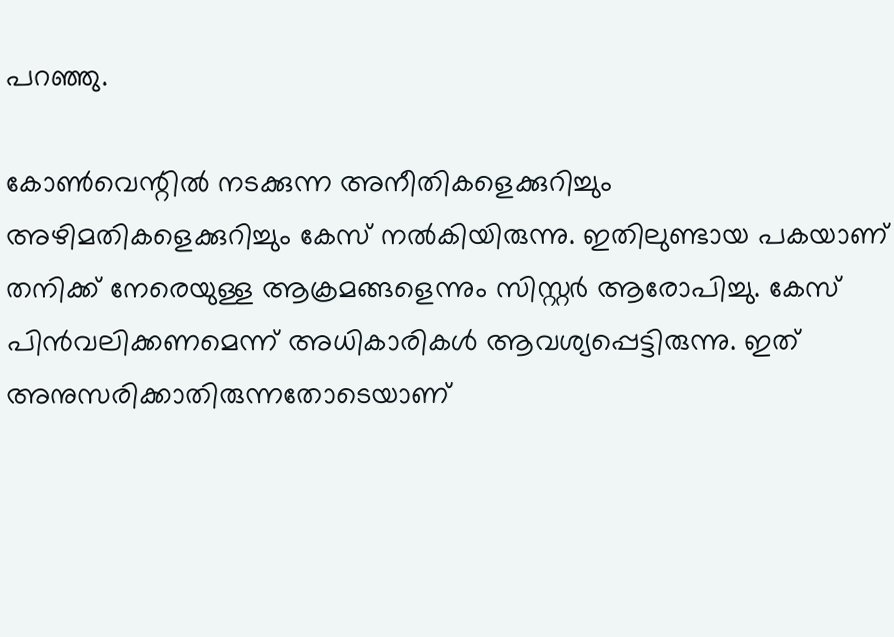പറഞ്ഞു.

കോണ്‍വെന്റില്‍ നടക്കുന്ന അനീതികളെക്കുറിച്ചും അഴിമതികളെക്കുറിച്ചും കേസ് നല്‍കിയിരുന്നു. ഇതിലുണ്ടായ പകയാണ് തനിക്ക് നേരെയുള്ള ആക്രമങ്ങളെന്നും സിസ്റ്റര്‍ ആരോപിച്ചു. കേസ് പിന്‍വലിക്കണമെന്ന് അധികാരികള്‍ ആവശ്യപ്പെട്ടിരുന്നു. ഇത് അനുസരിക്കാതിരുന്നതോടെയാണ്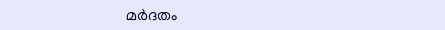മര്‍ദതം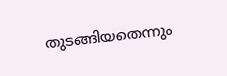തുടങ്ങിയതെന്നും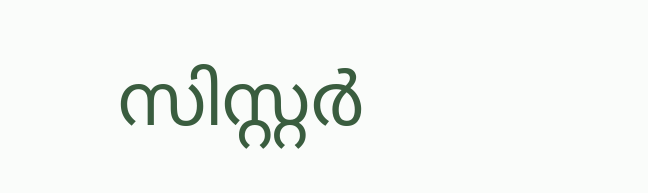സിസ്റ്റര്‍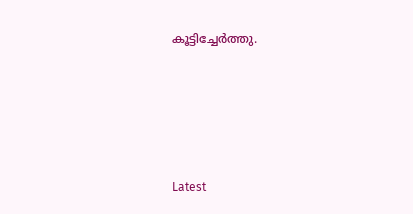കൂട്ടിച്ചേര്‍ത്തു.







Latest